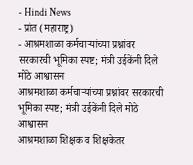- Hindi News
- प्रांत (महाराष्ट्र)
- आश्रमशाळा कर्मचाऱ्यांच्या प्रश्नांवर सरकारची भूमिका स्पष्ट; मंत्री उईकेंनी दिले मोठे आश्वासन
आश्रमशाळा कर्मचाऱ्यांच्या प्रश्नांवर सरकारची भूमिका स्पष्ट; मंत्री उईकेंनी दिले मोठे आश्वासन
आश्रमशाळा शिक्षक व शिक्षकेतर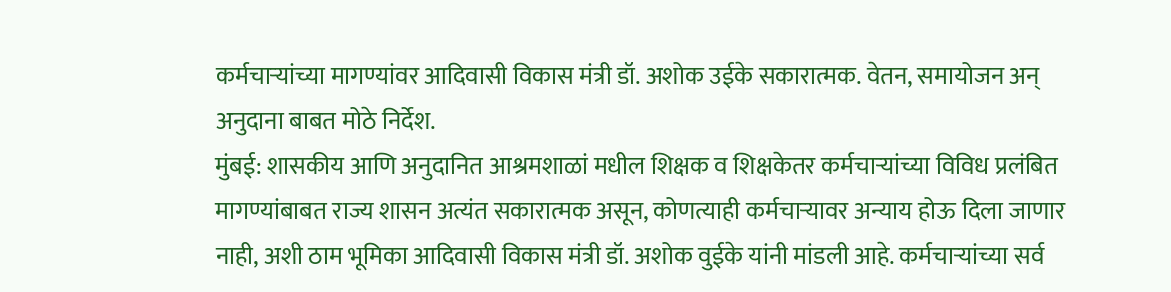कर्मचाऱ्यांच्या मागण्यांवर आदिवासी विकास मंत्री डॉ. अशोक उईके सकारात्मक. वेतन, समायोजन अन् अनुदाना बाबत मोठे निर्देश.
मुंबई: शासकीय आणि अनुदानित आश्रमशाळां मधील शिक्षक व शिक्षकेतर कर्मचाऱ्यांच्या विविध प्रलंबित मागण्यांबाबत राज्य शासन अत्यंत सकारात्मक असून, कोणत्याही कर्मचाऱ्यावर अन्याय होऊ दिला जाणार नाही, अशी ठाम भूमिका आदिवासी विकास मंत्री डॉ. अशोक वुईके यांनी मांडली आहे. कर्मचाऱ्यांच्या सर्व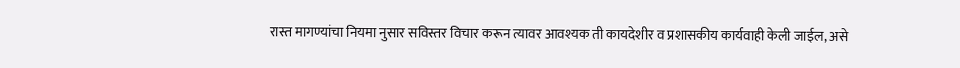रास्त मागण्यांचा नियमा नुसार सविस्तर विचार करून त्यावर आवश्यक ती कायदेशीर व प्रशासकीय कार्यवाही केली जाईल, असे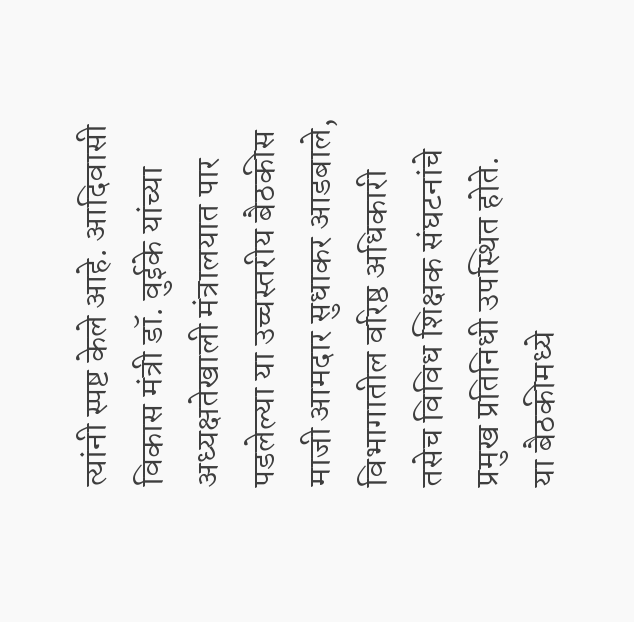त्यांनी स्पष्ट केले आहे. आदिवासी विकास मंत्री डॉ. वुईके यांच्या अध्यक्षतेखाली मंत्रालयात पार पडलेल्या या उच्चस्तरीय बैठकीस माजी आमदार सुधाकर आडबाले, विभागातील वरिष्ठ अधिकारी तसेच विविध शिक्षक संघटनांचे प्रमुख प्रतिनिधी उपस्थित होते.
या बैठकीमध्ये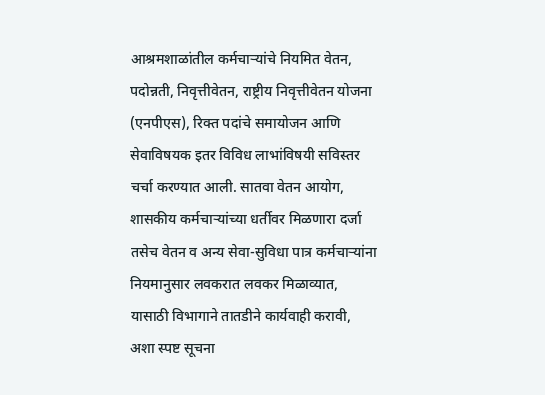आश्रमशाळांतील कर्मचाऱ्यांचे नियमित वेतन, पदोन्नती, निवृत्तीवेतन, राष्ट्रीय निवृत्तीवेतन योजना (एनपीएस), रिक्त पदांचे समायोजन आणि सेवाविषयक इतर विविध लाभांविषयी सविस्तर चर्चा करण्यात आली. सातवा वेतन आयोग, शासकीय कर्मचाऱ्यांच्या धर्तीवर मिळणारा दर्जा तसेच वेतन व अन्य सेवा-सुविधा पात्र कर्मचाऱ्यांना नियमानुसार लवकरात लवकर मिळाव्यात, यासाठी विभागाने तातडीने कार्यवाही करावी, अशा स्पष्ट सूचना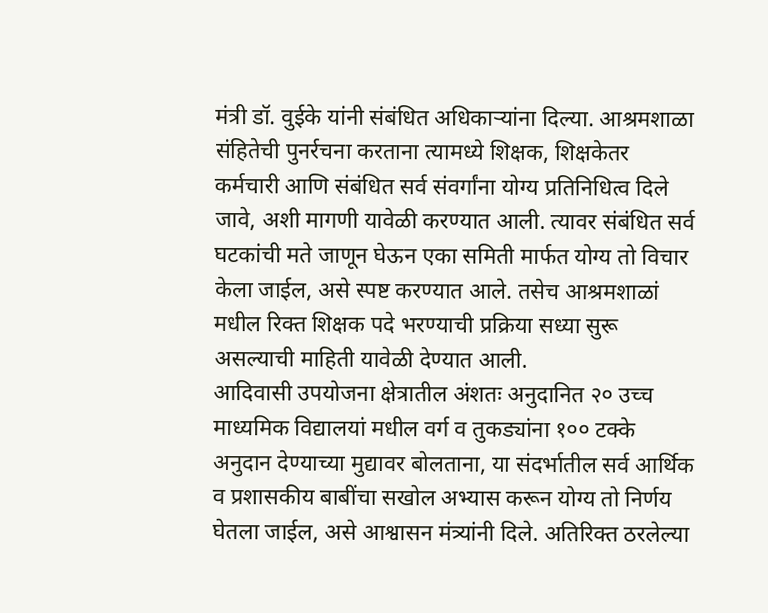मंत्री डॉ. वुईके यांनी संबंधित अधिकाऱ्यांना दिल्या. आश्रमशाळा संहितेची पुनर्रचना करताना त्यामध्ये शिक्षक, शिक्षकेतर कर्मचारी आणि संबंधित सर्व संवर्गांना योग्य प्रतिनिधित्व दिले जावे, अशी मागणी यावेळी करण्यात आली. त्यावर संबंधित सर्व घटकांची मते जाणून घेऊन एका समिती मार्फत योग्य तो विचार केला जाईल, असे स्पष्ट करण्यात आले. तसेच आश्रमशाळां मधील रिक्त शिक्षक पदे भरण्याची प्रक्रिया सध्या सुरू असल्याची माहिती यावेळी देण्यात आली.
आदिवासी उपयोजना क्षेत्रातील अंशतः अनुदानित २० उच्च माध्यमिक विद्यालयां मधील वर्ग व तुकड्यांना १०० टक्के अनुदान देण्याच्या मुद्यावर बोलताना, या संदर्भातील सर्व आर्थिक व प्रशासकीय बाबींचा सखोल अभ्यास करून योग्य तो निर्णय घेतला जाईल, असे आश्वासन मंत्र्यांनी दिले. अतिरिक्त ठरलेल्या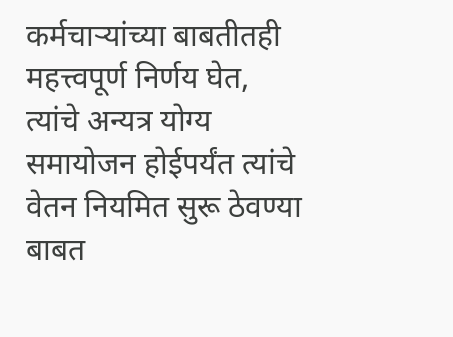कर्मचाऱ्यांच्या बाबतीतही महत्त्वपूर्ण निर्णय घेत, त्यांचे अन्यत्र योग्य समायोजन होईपर्यंत त्यांचे वेतन नियमित सुरू ठेवण्या बाबत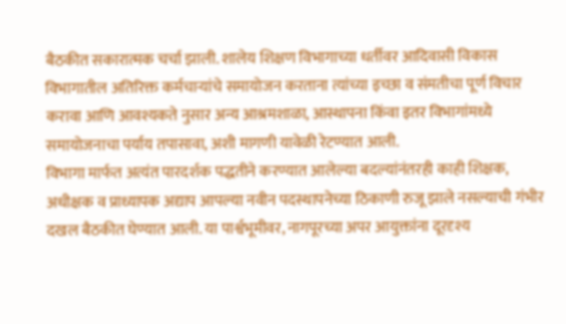बैठकीत सकारात्मक चर्चा झाली. शालेय शिक्षण विभागाच्या धर्तीवर आदिवासी विकास विभागातील अतिरिक्त कर्मचाऱ्यांचे समायोजन करताना त्यांच्या इच्छा व संमतीचा पूर्ण विचार करावा आणि आवश्यकते नुसार अन्य आश्रमशाळा, आस्थापना किंवा इतर विभागांमध्ये समायोजनाचा पर्याय तपासावा, अशी मागणी यावेळी रेटण्यात आली.
विभागा मार्फत अत्यंत पारदर्शक पद्धतीने करण्यात आलेल्या बदल्यांनंतरही काही शिक्षक, अधीक्षक व प्राध्यापक अद्याप आपल्या नवीन पदस्थापनेच्या ठिकाणी रुजू झाले नसल्याची गंभीर दखल बैठकीत घेण्यात आली. या पार्श्वभूमीवर, नागपूरच्या अपर आयुक्तांना दूरदृश्य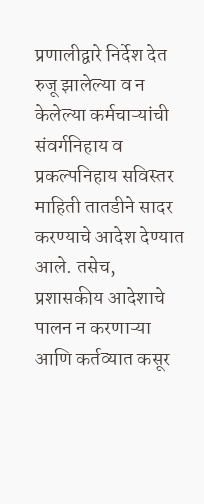प्रणालीद्वारे निर्देश देत रुजू झालेल्या व न केलेल्या कर्मचाऱ्यांची संवर्गनिहाय व प्रकल्पनिहाय सविस्तर माहिती तातडीने सादर करण्याचे आदेश देण्यात आले. तसेच, प्रशासकीय आदेशाचे पालन न करणाऱ्या आणि कर्तव्यात कसूर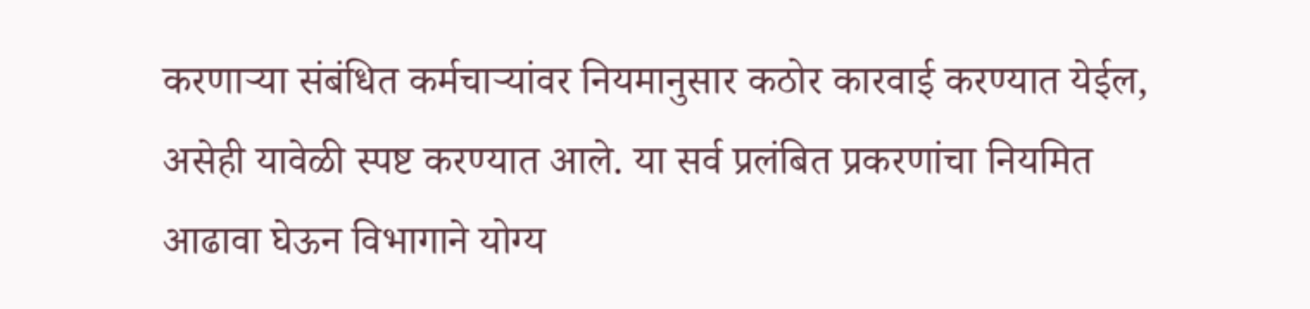करणाऱ्या संबंधित कर्मचाऱ्यांवर नियमानुसार कठोर कारवाई करण्यात येईल, असेही यावेळी स्पष्ट करण्यात आले. या सर्व प्रलंबित प्रकरणांचा नियमित आढावा घेऊन विभागाने योग्य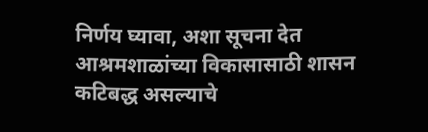निर्णय घ्यावा, अशा सूचना देत आश्रमशाळांच्या विकासासाठी शासन कटिबद्ध असल्याचे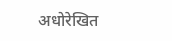अधोरेखित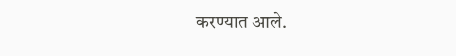करण्यात आले.